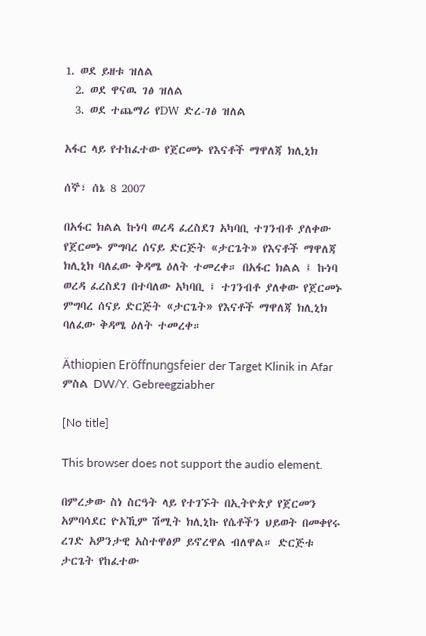1. ወደ ይዘቱ ዝለል
  2. ወደ ዋናዉ ገፅ ዝለል
  3. ወደ ተጨማሪ የDW ድረ-ገፅ ዝለል

አፋር ላይ የተከፈተው የጀርመኑ የእናቶች ማዋለጃ ክሊኒክ

ሰኞ፣ ሰኔ 8 2007

በአፋር ክልል ኩነባ ወረዳ ፈረስደገ አካባቢ ተገንብቶ ያለቀው የጀርመኑ ምግባረ ሰናይ ድርጅት «ታርጌት» የእናቶች ማዋለጃ ክሊኒክ ባለፈው ቅዳሜ ዕለት ተመረቀ። በአፋር ክልል ፤ ኩነባ ወረዳ ፈረስደገ በተባለው አካባቢ ፤ ተገንብቶ ያለቀው የጀርመኑ ምግባረ ሰናይ ድርጅት «ታርጌት» የእናቶች ማዋለጃ ክሊኒክ ባለፈው ቅዳሜ ዕለት ተመረቀ።

Äthiopien Eröffnungsfeier der Target Klinik in Afar
ምስል DW/Y. Gebreegziabher

[No title]

This browser does not support the audio element.

በምረቃው ስነ ስርዓት ላይ የተገኙት በኢትዮጵያ የጀርመን አምባሳደር ዮአኺም ሽሚት ክሊኒኩ የሴቶችን ህይወት በመቀየሩ ረገድ አዎንታዊ አስተዋፅዎ ይኖረዋል ብለዋል። ድርጅቱ ታርጌት የከፈተው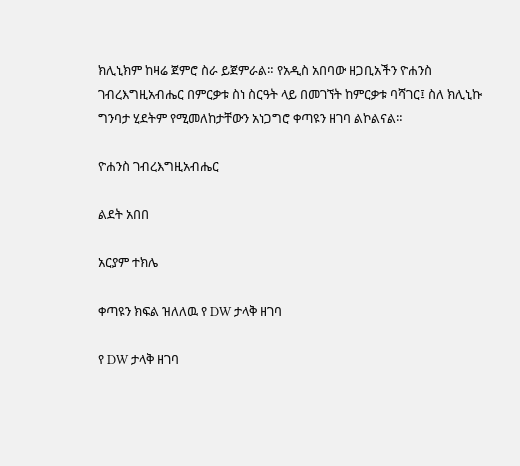ክሊኒክም ከዛሬ ጀምሮ ስራ ይጀምራል። የአዲስ አበባው ዘጋቢአችን ዮሐንስ ገብረእግዚአብሔር በምርቃቱ ስነ ስርዓት ላይ በመገኘት ከምርቃቱ ባሻገር፤ ስለ ክሊኒኩ ግንባታ ሂደትም የሚመለከታቸውን አነጋግሮ ቀጣዩን ዘገባ ልኮልናል።

ዮሐንስ ገብረእግዚአብሔር

ልደት አበበ

አርያም ተክሌ

ቀጣዩን ክፍል ዝለለዉ የ DW ታላቅ ዘገባ

የ DW ታላቅ ዘገባ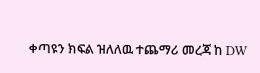ቀጣዩን ክፍል ዝለለዉ ተጨማሪ መረጃ ከ DW